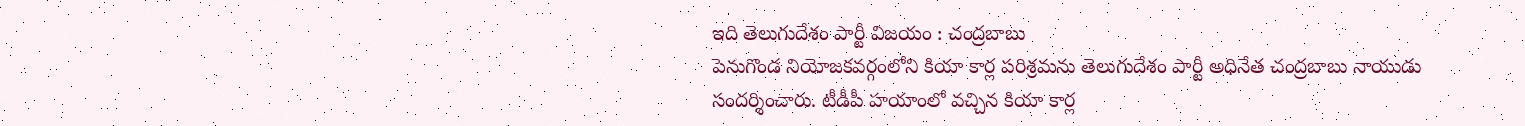ఇది తెలుగుదేశం పార్టీ విజయం : చంద్రబాబు
పెనుగొండ నియోజకవర్గంలోని కియా కార్ల పరిశ్రమను తెలుగుదేశం పార్టీ అధినేత చంద్రబాబు నాయుడు సందర్శించారు. టీడీపీ హయాంలో వచ్చిన కియా కార్ల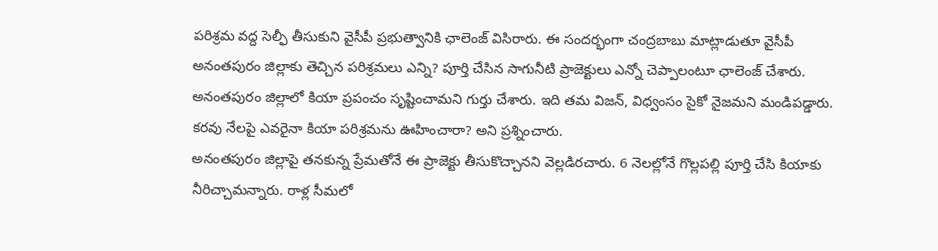పరిశ్రమ వద్ద సెల్ఫీ తీసుకుని వైసీపీ ప్రభుత్వానికి ఛాలెంజ్ విసిరారు. ఈ సందర్భంగా చంద్రబాబు మాట్లాడుతూ వైసీపీ అనంతపురం జిల్లాకు తెచ్చిన పరిశ్రమలు ఎన్ని? పూర్తి చేసిన సాగునీటి ప్రాజెక్టులు ఎన్నో చెప్పాలంటూ ఛాలెంజ్ చేశారు. అనంతపురం జిల్లాలో కియా ప్రపంచం సృష్టించామని గుర్తు చేశారు. ఇది తమ విజన్, విధ్వంసం సైకో నైజమని మండిపడ్డారు. కరవు నేలపై ఎవరైనా కియా పరిశ్రమను ఊహించారా? అని ప్రశ్నించారు.
అనంతపురం జిల్లాపై తనకున్న ప్రేమతోనే ఈ ప్రాజెక్టు తీసుకొచ్చానని వెల్లడిరచారు. 6 నెలల్లోనే గొల్లపల్లి పూర్తి చేసి కియాకు నీరిచ్చామన్నారు. రాళ్ల సీమలో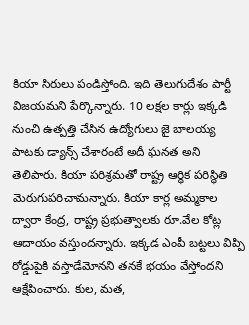కియా సిరులు పండిస్తోంది. ఇది తెలుగుదేశం పార్టీ విజయమని పేర్కొన్నారు. 10 లక్షల కార్లు ఇక్కడి నుంచి ఉత్పత్తి చేసిన ఉద్యోగులు జై బాలయ్య పాటకు డ్యాన్స్ చేశారంటే అదీ ఘనత అని తెలిపారు. కియా పరిశ్రమతో రాష్ట్ర ఆర్థిక పరిస్థితి మెరుగుపరిచామన్నారు. కియా కార్ల అమ్మకాల ద్వారా కేంద్ర, రాష్ట్ర ప్రభుత్వాలకు రూ.వేల కోట్ల ఆదాయం వస్తుందన్నారు. ఇక్కడ ఎంపీ బట్టలు విప్పి రోడ్డుపైకి వస్తాడేమోనని తనకే భయం వేస్తోందని ఆక్షేపించారు. కుల, మత,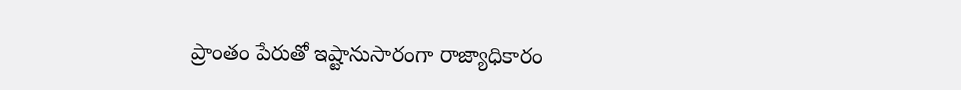ప్రాంతం పేరుతో ఇష్టానుసారంగా రాజ్యాధికారం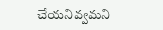చేయనివ్వమని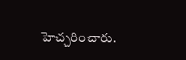హెచ్చరించారు.